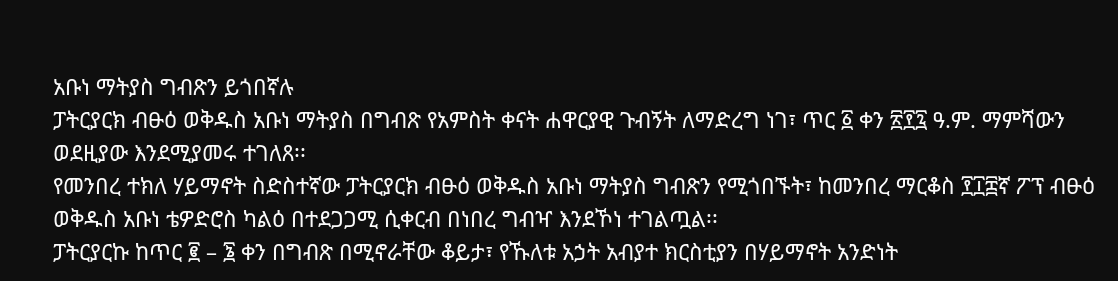አቡነ ማትያስ ግብጽን ይጎበኛሉ
ፓትርያርክ ብፁዕ ወቅዱስ አቡነ ማትያስ በግብጽ የአምስት ቀናት ሐዋርያዊ ጉብኝት ለማድረግ ነገ፣ ጥር ፩ ቀን ፳፻፯ ዓ.ም. ማምሻውን ወደዚያው እንደሚያመሩ ተገለጸ፡፡
የመንበረ ተክለ ሃይማኖት ስድስተኛው ፓትርያርክ ብፁዕ ወቅዱስ አቡነ ማትያስ ግብጽን የሚጎበኙት፣ ከመንበረ ማርቆስ ፻፲፰ኛ ፖፕ ብፁዕ ወቅዱስ አቡነ ቴዎድሮስ ካልዕ በተደጋጋሚ ሲቀርብ በነበረ ግብዣ እንደኾነ ተገልጧል፡፡
ፓትርያርኩ ከጥር ፪ – ፮ ቀን በግብጽ በሚኖራቸው ቆይታ፣ የኹለቱ አኃት አብያተ ክርስቲያን በሃይማኖት አንድነት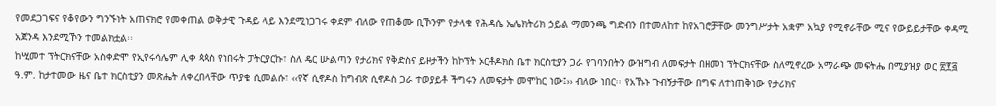የመደጋገፍና የቆየውን ግንኙነት አጠናክሮ የመቀጠል ወቅታዊ ጉዳይ ላይ እንደሚነጋገሩ ቀደም ብለው የጠቆሙ ቢኾንም የታላቁ የሕዳሴ ኤሌክትሪክ ኃይል ማመንጫ ግድብን በተመለከተ ከየአገሮቻቸው መንግሥታት አቋም አኳያ የሚኖራቸው ሚና የውይይታቸው ቀዳሚ አጀንዳ እንደሚኾን ተመልክቷል፡፡
ከሢመተ ፕትርክናቸው አስቀድሞ የኢየሩሳሌም ሊቀ ጳጳስ የነበሩት ፓትርያርኩ፣ ስለ ዴር ሡልጣን የታሪክና የቅድስና ይዞታችን ከኮፕት ኦርቶዶክስ ቤተ ክርስቲያን ጋራ የገባንበትን ውዝግብ ለመፍታት በዘመነ ፕትርክናቸው ስለሚኖረው አማራጭ መፍትሔ በሚያዝያ ወር ፳፻፭ ዓ.ም. ከታተመው ዜና ቤተ ክርስቲያን መጽሔት ለቀረበላቸው ጥያቄ ሲመልሱ፣ ‹‹የኛ ሲኖዶስ ከግብጽ ሲኖዶስ ጋራ ተወያይቶ ችግሩን ለመፍታት መሞከር ነው፤›› ብለው ነበር፡፡ የአኹኑ ጉብኝታቸው በግፍ ለተነጠቅነው የታሪክና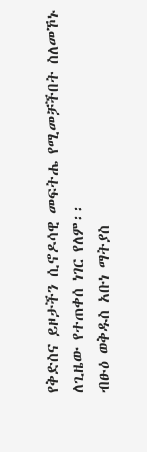የቅድስና ይዞታችን ሲኖዶሳዊ መፍትሔ የሚመቻችበት ስለመኾኑ ለጊዜው የተጠቀሰ ነገር የለም፡፡
ብፁዕ ወቅዱስ አቡነ ማትያስ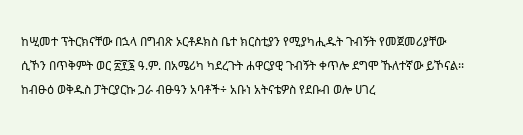ከሢመተ ፕትርክናቸው በኋላ በግብጽ ኦርቶዶክስ ቤተ ክርስቲያን የሚያካሒዱት ጉብኝት የመጀመሪያቸው ሲኾን በጥቅምት ወር ፳፻፮ ዓ.ም. በአሜሪካ ካደረጉት ሐዋርያዊ ጉብኝት ቀጥሎ ደግሞ ኹለተኛው ይኾናል፡፡
ከብፁዕ ወቅዱስ ፓትርያርኩ ጋራ ብፁዓን አባቶች÷ አቡነ አትናቴዎስ የደቡብ ወሎ ሀገረ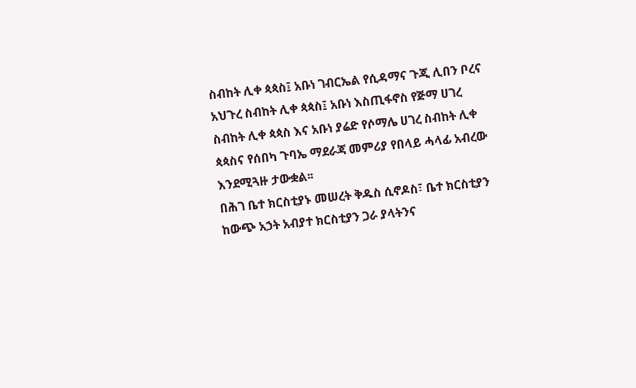ስብከት ሊቀ ጳጳስ፤ አቡነ ገብርኤል የሲዳማና ጉጂ ሊበን ቦረና አህጉረ ስብከት ሊቀ ጳጳስ፤ አቡነ እስጢፋኖስ የጅማ ሀገረ ስብከት ሊቀ ጳጳስ እና አቡነ ያሬድ የሶማሌ ሀገረ ስብከት ሊቀ ጳጳስና የሰበካ ጉባኤ ማደራጃ መምሪያ የበላይ ሓላፊ አብረው እንደሚጓዙ ታውቋል፡፡
በሕገ ቤተ ክርስቲያኑ መሠረት ቅዱስ ሲኖዶስ፣ ቤተ ክርስቲያን ከውጭ አኃት አብያተ ክርስቲያን ጋራ ያላትንና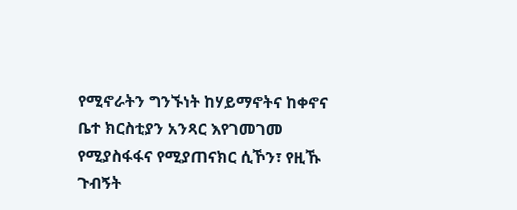የሚኖራትን ግንኙነት ከሃይማኖትና ከቀኖና ቤተ ክርስቲያን አንጻር እየገመገመ የሚያስፋፋና የሚያጠናክር ሲኾን፣ የዚኹ ጉብኝት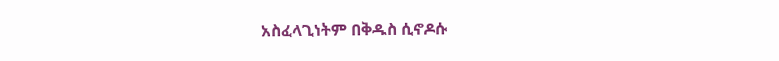አስፈላጊነትም በቅዱስ ሲኖዶሱ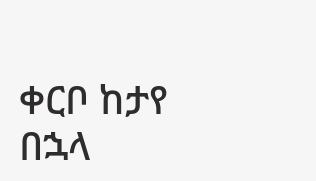ቀርቦ ከታየ በኋላ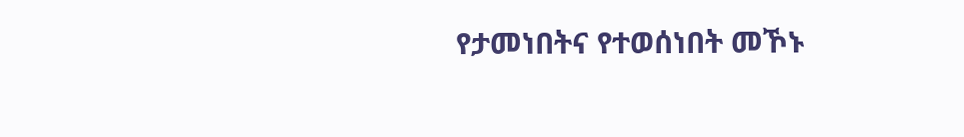የታመነበትና የተወሰነበት መኾኑ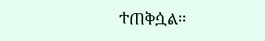ተጠቅሷል፡፡